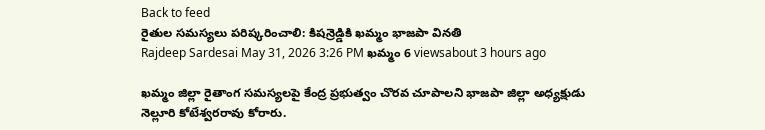Back to feed
రైతుల సమస్యలు పరిష్కరించాలి: కిషన్రెడ్డికి ఖమ్మం భాజపా వినతి
Rajdeep Sardesai May 31, 2026 3:26 PM ఖమ్మం 6 viewsabout 3 hours ago

ఖమ్మం జిల్లా రైతాంగ సమస్యలపై కేంద్ర ప్రభుత్వం చొరవ చూపాలని భాజపా జిల్లా అధ్యక్షుడు నెల్లూరి కోటేశ్వరరావు కోరారు.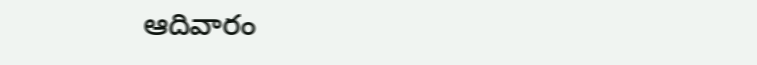ఆదివారం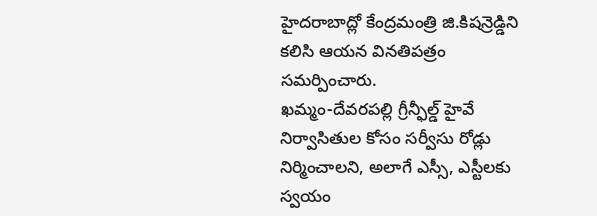హైదరాబాద్లో కేంద్రమంత్రి జి.కిషన్రెడ్డిని కలిసి ఆయన వినతిపత్రం సమర్పించారు.
ఖమ్మం-దేవరపల్లి గ్రీన్ఫీల్డ్ హైవే నిర్వాసితుల కోసం సర్వీసు రోడ్లు నిర్మించాలని, అలాగే ఎస్సీ, ఎస్టీలకు స్వయం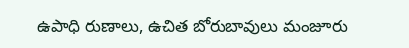ఉపాధి రుణాలు, ఉచిత బోరుబావులు మంజూరు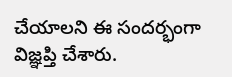చేయాలని ఈ సందర్భంగా విజ్ఞప్తి చేశారు.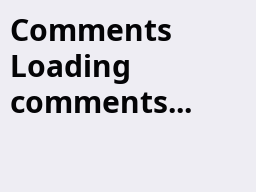Comments
Loading comments...